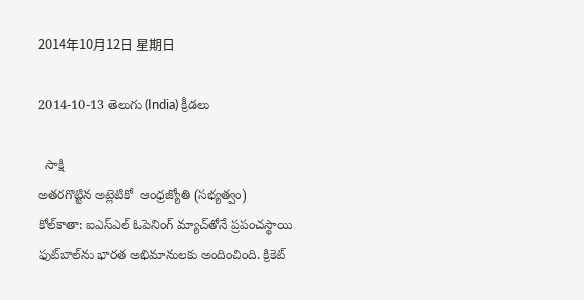2014年10月12日 星期日

2014-10-13 తెలుగు (India) క్రీడలు

  సాక్షి
అతరగొట్టిన అట్లెటికో  ఆంధ్రజ్యోతి (సభ్యత్వం)
కోల్‌కాతా: ఐఎస్‌ఎల్‌ ఓపెనింగ్‌ మ్యాచ్‌తోనే ప్రపంచస్థాయి ఫుట్‌బాల్‌ను భారత అభిమానులకు అందించింది. క్రికెట్‌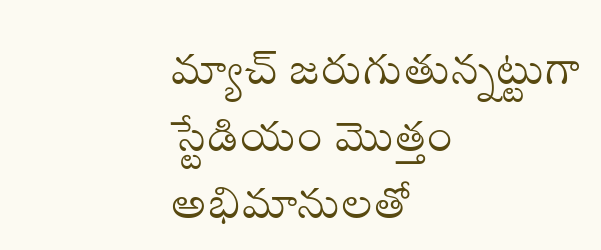మ్యాచ్‌ జరుగుతున్నట్టుగా స్టేడియం మొత్తం అభిమానులతో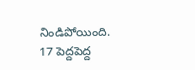నిండిపోయింది. 17 పెద్దపెద్ద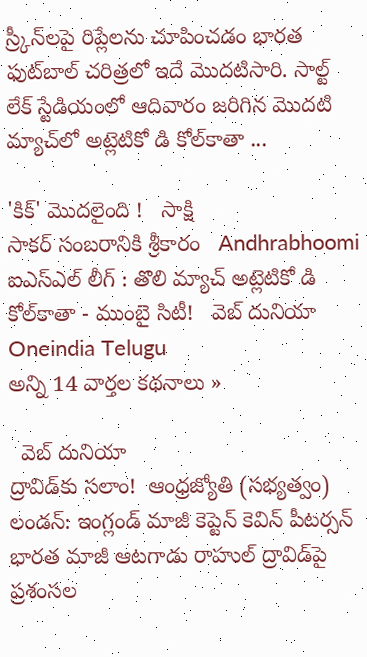స్ర్కీన్‌లపై రిప్లేలను చూపించడం భారత ఫుట్‌బాల్‌ చరిత్రలో ఇదే మొదటిసారి. సాల్ట్‌ లేక్‌ స్టేడియంలో ఆదివారం జరిగిన మొదటి మ్యాచ్‌లో అట్లెటికో డి కోల్‌కాతా ...

'కిక్' మొదలైంది !   సాక్షి
సాకర్ సంబరానికి శ్రీకారం   Andhrabhoomi
ఐఎస్ఎల్ లీగ్ : తొలి మ్యాచ్ అట్లెటికో డి కోల్‌కాతా - ముంబై సిటీ!   వెబ్ దునియా
Oneindia Telugu
అన్ని 14 వార్తల కథనాలు »

  వెబ్ దునియా
ద్రావిడ్‌కు సలాం!  ఆంధ్రజ్యోతి (సభ్యత్వం)
లండన్‌: ఇంగ్లండ్‌ మాజీ కెప్టెన్‌ కెవిన్‌ పీటర్సన్‌ భారత మాజీ ఆటగాడు రాహుల్‌ ద్రావిడ్‌పై ప్రశంసల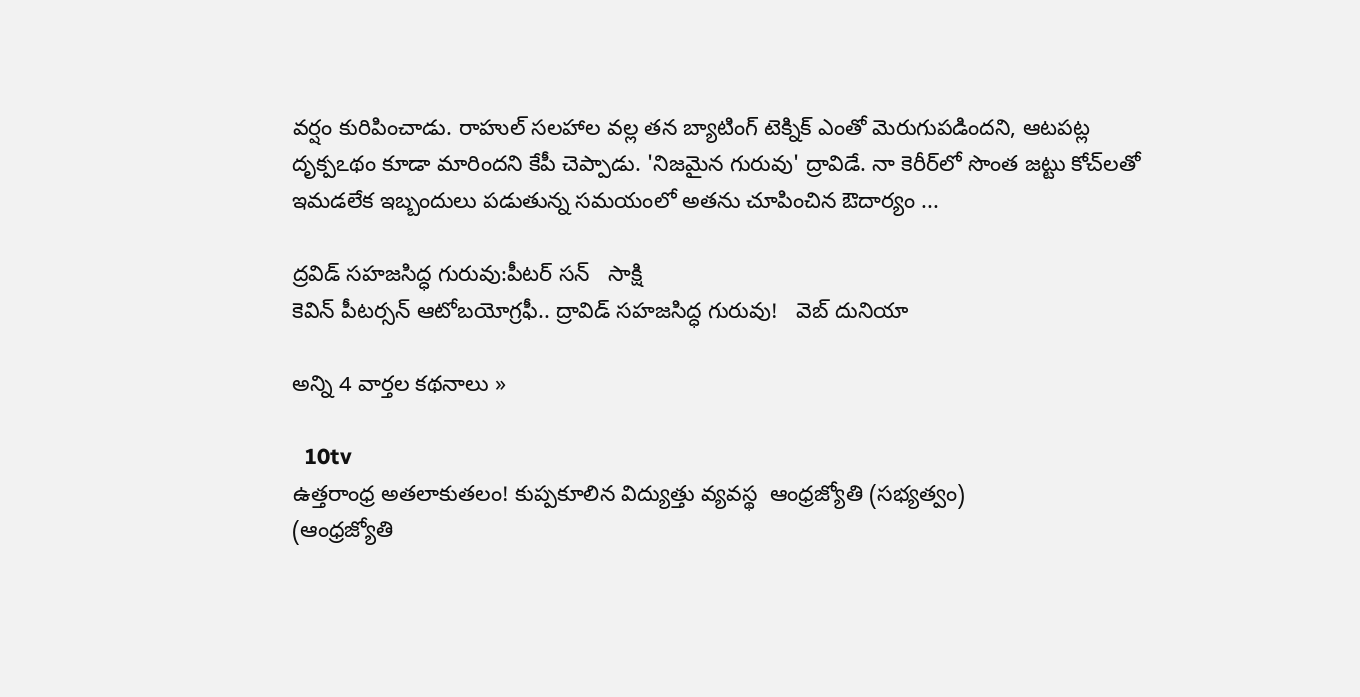వర్షం కురిపించాడు. రాహుల్‌ సలహాల వల్ల తన బ్యాటింగ్‌ టెక్నిక్‌ ఎంతో మెరుగుపడిందని, ఆటపట్ల దృక్పఽథం కూడా మారిందని కేపీ చెప్పాడు. 'నిజమైన గురువు' ద్రావిడే. నా కెరీర్‌లో సొంత జట్టు కోచ్‌లతో ఇమడలేక ఇబ్బందులు పడుతున్న సమయంలో అతను చూపించిన ఔదార్యం ...

ద్రవిడ్ సహజసిద్ధ గురువు:పీటర్ సన్   సాక్షి
కెవిన్ పీటర్సన్ ఆటోబయోగ్రఫీ.. ద్రావిడ్ సహజసిద్ధ గురువు!   వెబ్ దునియా

అన్ని 4 వార్తల కథనాలు »

  10tv
ఉత్తరాంధ్ర అతలాకుతలం! కుప్పకూలిన విద్యుత్తు వ్యవస్థ  ఆంధ్రజ్యోతి (సభ్యత్వం)
(ఆంధ్రజ్యోతి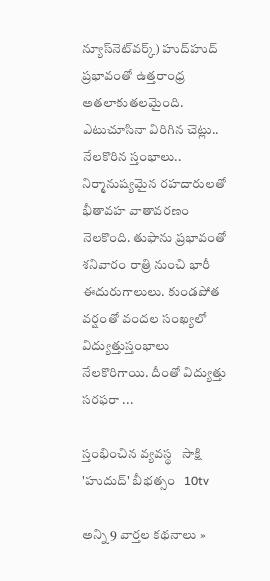న్యూస్‌నెట్‌వర్క్‌) హుద్‌హుద్‌ ప్రభావంతో ఉత్తరాంధ్ర అతలాకుతలమైంది. ఎటుచూసినా విరిగిన చెట్లు.. నేలకొరిన స్తంభాలు.. నిర్మానుష్యమైన రహదారులతో భీతావహ వాతావరణం నెలకొంది. తుఫాను ప్రభావంతో శనివారం రాత్రి నుంచి భారీ ఈదురుగాలులు. కుండపోత వర్షంతో వందల సంఖ్యలో విద్యుత్తుస్తంభాలు నేలకొరిగాయి. దీంతో విద్యుత్తు సరఫరా ...

స్తంభించిన వ్యవస్థ   సాక్షి
'హుదుద్‌' బీభత్సం   10tv

అన్ని 9 వార్తల కథనాలు »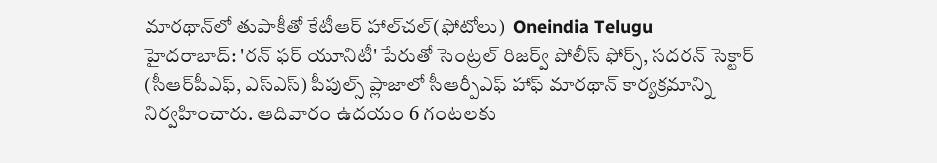మారథాన్‌లో తుపాకీతో కేటీఆర్ హాల్‌చల్(ఫోటోలు)  Oneindia Telugu
హైదరాబాద్: 'రన్ ఫర్ యూనిటీ' పేరుతో సెంట్రల్ రిజర్వ్ పోలీస్ ఫోర్స్, సదరన్ సెక్టార్ (సీఆర్‌పీఎఫ్, ఎస్ఎస్) పీపుల్స్ ప్లాజాలో సీఆర్పీఎఫ్ హాఫ్ మారథాన్ కార్యక్రమాన్ని నిర్వహించారు. ఆదివారం ఉదయం 6 గంటలకు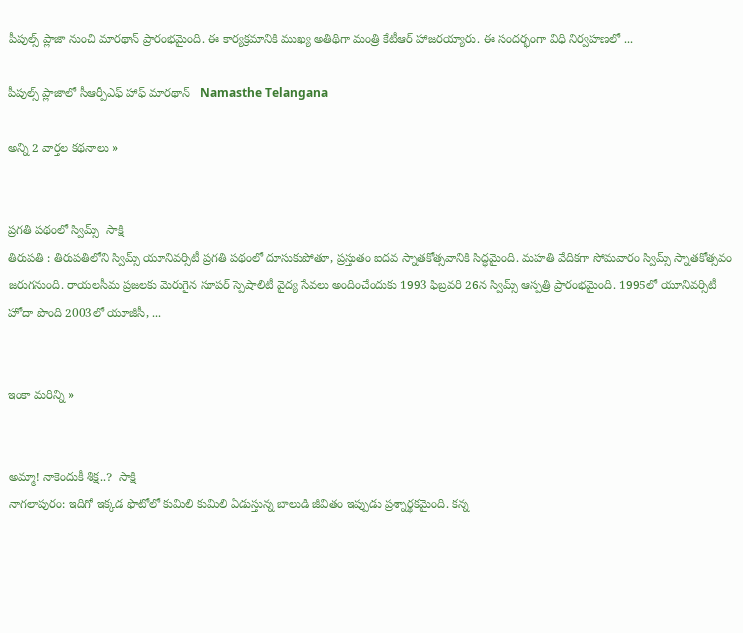పీపుల్స్ ప్లాజా నుంచి మారథాన్ ప్రారంభమైంది. ఈ కార్యక్రమానికి ముఖ్య అతిథిగా మంత్రి కేటీఆర్ హాజరయ్యారు. ఈ సందర్భంగా విధి నిర్వహణలో ...

పీపుల్స్ ప్లాజాలో సీఆర్పీఎఫ్ హాఫ్ మారథాన్   Namasthe Telangana

అన్ని 2 వార్తల కథనాలు »


ప్రగతి పథంలో స్విమ్స్  సాక్షి
తిరుపతి : తిరుపతిలోని స్విమ్స్ యూనివర్సిటీ ప్రగతి పథంలో దూసుకుపోతూ, ప్రస్తుతం ఐదవ స్నాతకోత్సవానికి సిద్ధమైంది. మహతి వేదికగా సోమవారం స్విమ్స్ స్నాతకోత్సవం జరుగనుంది. రాయలసీమ ప్రజలకు మెరుగైన సూపర్ స్పెషాలిటీ వైద్య సేవలు అందించేందుకు 1993 ఫిబ్రవరి 26న స్విమ్స్ ఆస్పత్రి ప్రారంభమైంది. 1995లో యూనివర్సిటీ హోదా పొంది 2003లో యూజీసీ, ...


ఇంకా మరిన్ని »


అమ్మా! నాకెందుకీ శిక్ష..?  సాక్షి
నాగలాపురం: ఇదిగో ఇక్కడ ఫొటోలో కుమిలి కుమిలి ఏడుస్తున్న బాలుడి జీవితం ఇప్పుడు ప్రశ్నార్థకమైంది. కన్న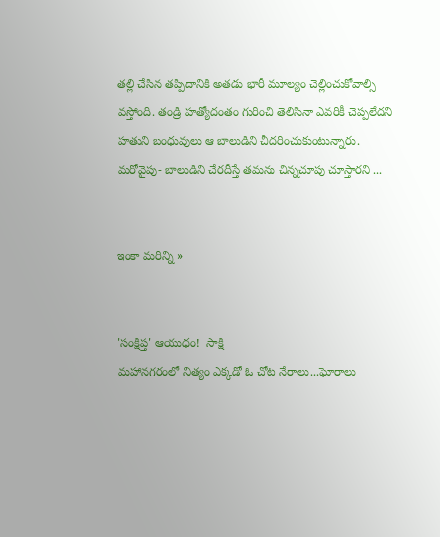తల్లి చేసిన తప్పిదానికి అతడు భారీ మూల్యం చెల్లించుకోవాల్సి వస్తోంది. తండ్రి హత్యోదంతం గురించి తెలిసినా ఎవరికీ చెప్పలేదని హతుని బంధువులు ఆ బాలుడిని చీదరించుకుంటున్నారు. మరోవైపు- బాలుడిని చేరదీస్తే తమను చిన్నచూపు చూస్తారని ...


ఇంకా మరిన్ని »


'సంక్షిప్త' ఆయుధం!  సాక్షి
మహానగరంలో నిత్యం ఎక్కడో ఓ చోట నేరాలు...ఘోరాలు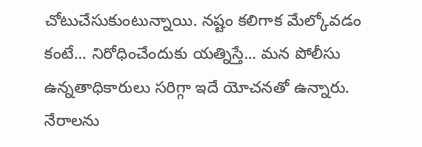చోటుచేసుకుంటున్నాయి. నష్టం కలిగాక మేల్కోవడం కంటే... నిరోధించేందుకు యత్నిస్తే... మన పోలీసు ఉన్నతాధికారులు సరిగ్గా ఇదే యోచనతో ఉన్నారు. నేరాలను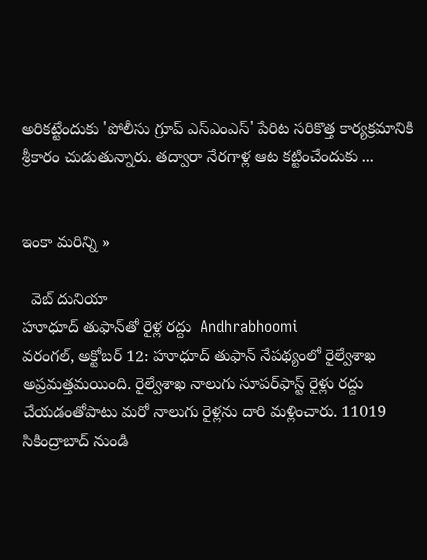అరికట్టేందుకు 'పోలీసు గ్రూప్ ఎస్‌ఎంఎస్' పేరిట సరికొత్త కార్యక్రమానికి శ్రీకారం చుడుతున్నారు. తద్వారా నేరగాళ్ల ఆట కట్టించేందుకు ...


ఇంకా మరిన్ని »

  వెబ్ దునియా
హూధూద్ తుఫాన్‌తో రైళ్ల రద్దు  Andhrabhoomi
వరంగల్, అక్టోబర్ 12: హూధూద్ తుఫాన్ నేపథ్యంలో రైల్వేశాఖ అప్రమత్తమయింది. రైల్వేశాఖ నాలుగు సూపర్‌ఫాస్ట్ రైళ్లు రద్దు చేయడంతోపాటు మరో నాలుగు రైళ్లను దారి మళ్లించారు. 11019 సికింద్రాబాద్ నుండి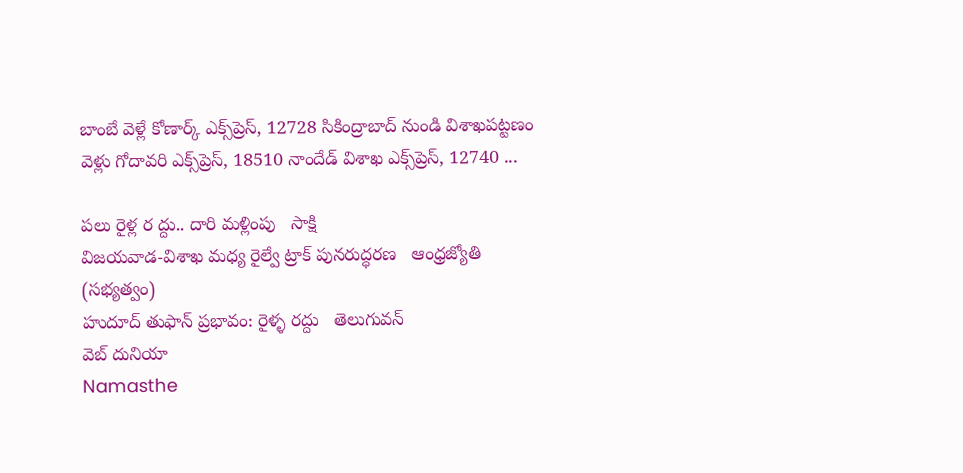బాంబే వెళ్లే కోణార్క్ ఎక్స్‌ప్రెస్, 12728 సికింద్రాబాద్ నుండి విశాఖపట్టణం వెళ్లు గోదావరి ఎక్స్‌ప్రెస్, 18510 నాందేడ్ విశాఖ ఎక్స్‌ప్రెస్, 12740 ...

పలు రైళ్ల ర ద్దు.. దారి మళ్లింపు   సాక్షి
విజయవాడ-విశాఖ మధ్య రైల్వే ట్రాక్‌ పునరుద్ధరణ   ఆంధ్రజ్యోతి (సభ్యత్వం)
హుదూద్ తుఫాన్ ప్రభావం: రైళ్ళ రద్దు   తెలుగువన్
వెబ్ దునియా
Namasthe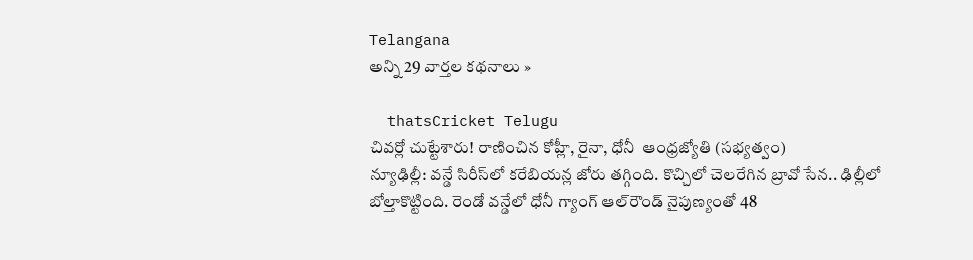Telangana
అన్ని 29 వార్తల కథనాలు »

  thatsCricket Telugu
చివర్లో చుట్టేశారు! రాణించిన కోహ్లీ, రైనా, ధోనీ  ఆంధ్రజ్యోతి (సభ్యత్వం)
న్యూఢిల్లీ: వన్డే సిరీస్‌లో కరేబియన్ల జోరు తగ్గింది. కొచ్చిలో చెలరేగిన బ్రావో సేన.. ఢిల్లీలో బోల్తాకొట్టింది. రెండో వన్డేలో ధోనీ గ్యాంగ్‌ ఆల్‌రౌండ్‌ నైపుణ్యంతో 48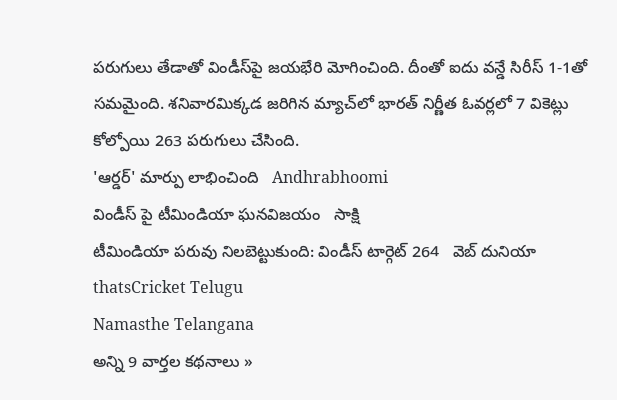పరుగులు తేడాతో విండీస్‌పై జయభేరి మోగించింది. దీంతో ఐదు వన్డే సిరీస్‌ 1-1తో సమమైంది. శనివారమిక్కడ జరిగిన మ్యాచ్‌లో భారత్‌ నిర్ణీత ఓవర్లలో 7 వికెట్లు కోల్పోయి 263 పరుగులు చేసింది.
'ఆర్డర్' మార్పు లాభించింది   Andhrabhoomi
విండీస్ పై టీమిండియా ఘనవిజయం   సాక్షి
టీమిండియా పరువు నిలబెట్టుకుంది: విండీస్ టార్గెట్ 264   వెబ్ దునియా
thatsCricket Telugu
Namasthe Telangana
అన్ని 9 వార్తల కథనాలు »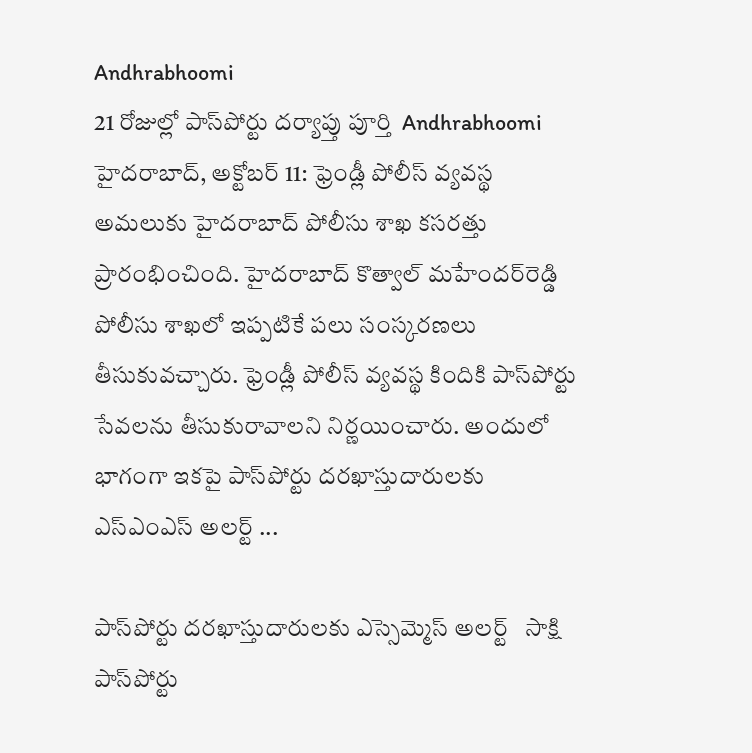Andhrabhoomi
21 రోజుల్లో పాస్‌పోర్టు దర్యాప్తు పూర్తి  Andhrabhoomi
హైదరాబాద్, అక్టోబర్ 11: ఫ్రెండ్లీ పోలీస్ వ్యవస్థ అమలుకు హైదరాబాద్ పోలీసు శాఖ కసరత్తు ప్రారంభించింది. హైదరాబాద్ కొత్వాల్ మహేందర్‌రెడ్డి పోలీసు శాఖలో ఇప్పటికే పలు సంస్కరణలు తీసుకువచ్చారు. ఫ్రెండ్లీ పోలీస్ వ్యవస్థ కిందికి పాస్‌పోర్టు సేవలను తీసుకురావాలని నిర్ణయించారు. అందులో భాగంగా ఇకపై పాస్‌పోర్టు దరఖాస్తుదారులకు ఎస్‌ఎంఎస్ అలర్ట్ ...

పాస్‌పోర్టు దరఖాస్తుదారులకు ఎస్సెమ్మెస్ అలర్ట్   సాక్షి
పాస్‌పోర్టు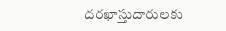దరఖాస్తుదారులకు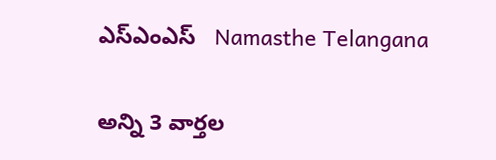ఎస్‌ఎంఎస్   Namasthe Telangana

అన్ని 3 వార్తల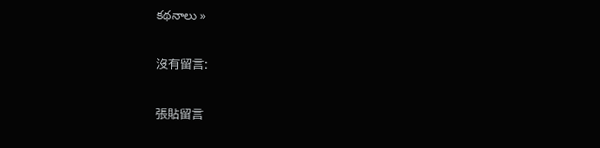కథనాలు »

沒有留言:

張貼留言